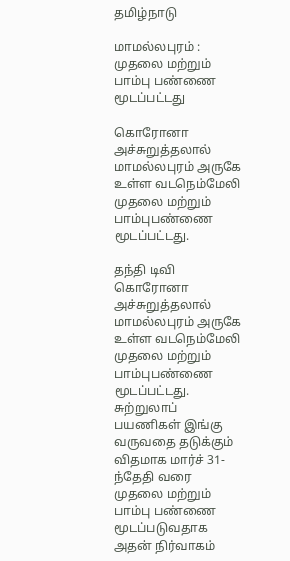தமிழ்நாடு

மாமல்லபுரம் : முதலை மற்றும் பாம்பு பண்ணை மூடப்பட்டது

கொரோனா அச்சுறுத்தலால் மாமல்லபுரம் அருகே உள்ள வடநெம்மேலி முதலை மற்றும் பாம்புபண்ணை மூடப்பட்டது.

தந்தி டிவி
கொரோனா அச்சுறுத்தலால் மாமல்லபுரம் அருகே உள்ள வடநெம்மேலி முதலை மற்றும் பாம்புபண்ணை மூடப்பட்டது. சுற்றுலாப் பயணிகள் இங்கு வருவதை தடுக்கும் விதமாக மார்ச் 31-ந்தேதி வரை முதலை மற்றும் பாம்பு பண்ணை மூடப்படுவதாக அதன் நிர்வாகம்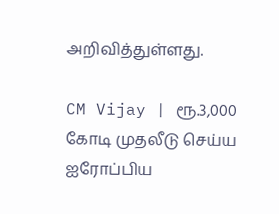அறிவித்துள்ளது.

CM Vijay | ரூ.3,000 கோடி முதலீடு செய்ய ஐரோப்பிய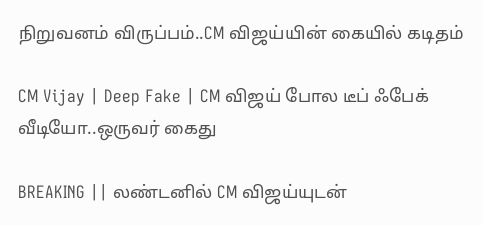நிறுவனம் விருப்பம்..CM விஜய்யின் கையில் கடிதம்

CM Vijay | Deep Fake | CM விஜய் போல டீப் ஃபேக் வீடியோ..ஒருவர் கைது

BREAKING || லண்டனில் CM விஜய்யுடன்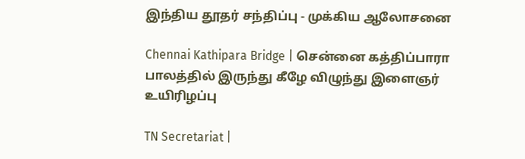இந்திய தூதர் சந்திப்பு - முக்கிய ஆலோசனை

Chennai Kathipara Bridge | சென்னை கத்திப்பாரா பாலத்தில் இருந்து கீழே விழுந்து இளைஞர் உயிரிழப்பு

TN Secretariat |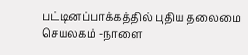பட்டினப்பாக்கத்தில் புதிய தலைமை செயலகம் -நாளை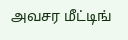அவசர மீட்டிங்